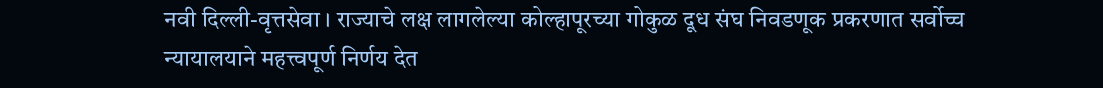नवी दिल्ली-वृत्तसेवा । राज्याचे लक्ष लागलेल्या कोल्हापूरच्या गोकुळ दूध संघ निवडणूक प्रकरणात सर्वोच्च न्यायालयाने महत्त्वपूर्ण निर्णय देत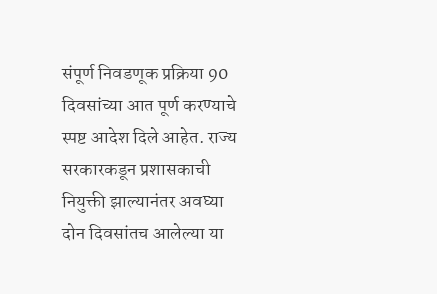संपूर्ण निवडणूक प्रक्रिया 90 दिवसांच्या आत पूर्ण करण्याचे स्पष्ट आदेश दिले आहेत. राज्य सरकारकडून प्रशासकाची नियुक्ती झाल्यानंतर अवघ्या दोन दिवसांतच आलेल्या या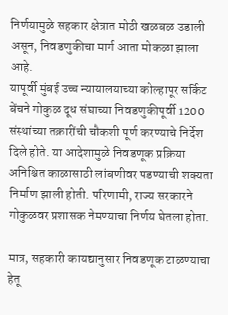निर्णयामुळे सहकार क्षेत्रात मोठी खळबळ उडाली असून, निवडणुकीचा मार्ग आता मोकळा झाला आहे.
यापूर्वी मुंबई उच्च न्यायालयाच्या कोल्हापूर सर्किट बेंचने गोकुळ दूध संघाच्या निवडणुकीपूर्वी 1200 संस्थांच्या तक्रारींची चौकशी पूर्ण करण्याचे निर्देश दिले होते. या आदेशामुळे निवडणूक प्रक्रिया अनिश्चित काळासाठी लांबणीवर पडण्याची शक्यता निर्माण झाली होती. परिणामी, राज्य सरकारने गोकुळवर प्रशासक नेमण्याचा निर्णय घेतला होता.

मात्र, सहकारी कायद्यानुसार निवडणूक टाळण्याचा हेतू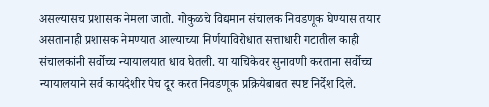असल्यासच प्रशासक नेमला जातो. गोकुळचे विद्यमान संचालक निवडणूक घेण्यास तयार असतानाही प्रशासक नेमण्यात आल्याच्या निर्णयाविरोधात सत्ताधारी गटातील काही संचालकांनी सर्वोच्च न्यायालयात धाव घेतली. या याचिकेवर सुनावणी करताना सर्वोच्च न्यायालयाने सर्व कायदेशीर पेच दूर करत निवडणूक प्रक्रियेबाबत स्पष्ट निर्देश दिले.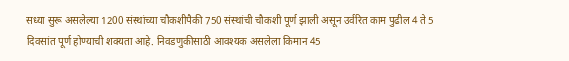सध्या सुरू असलेल्या 1200 संस्थांच्या चौकशीपैकी 750 संस्थांची चौकशी पूर्ण झाली असून उर्वरित काम पुढील 4 ते 5 दिवसांत पूर्ण होण्याची शक्यता आहे. निवडणुकीसाठी आवश्यक असलेला किमान 45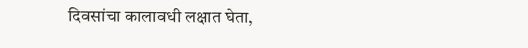दिवसांचा कालावधी लक्षात घेता,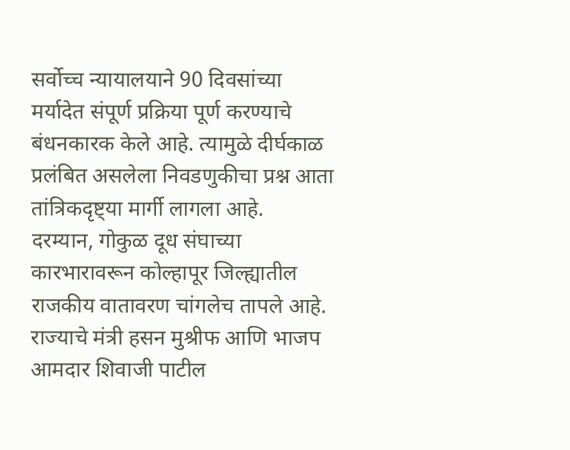सर्वोच्च न्यायालयाने 90 दिवसांच्या मर्यादेत संपूर्ण प्रक्रिया पूर्ण करण्याचे बंधनकारक केले आहे. त्यामुळे दीर्घकाळ प्रलंबित असलेला निवडणुकीचा प्रश्न आता तांत्रिकदृष्ट्या मार्गी लागला आहे.
दरम्यान, गोकुळ दूध संघाच्या कारभारावरून कोल्हापूर जिल्ह्यातील राजकीय वातावरण चांगलेच तापले आहे. राज्याचे मंत्री हसन मुश्रीफ आणि भाजप आमदार शिवाजी पाटील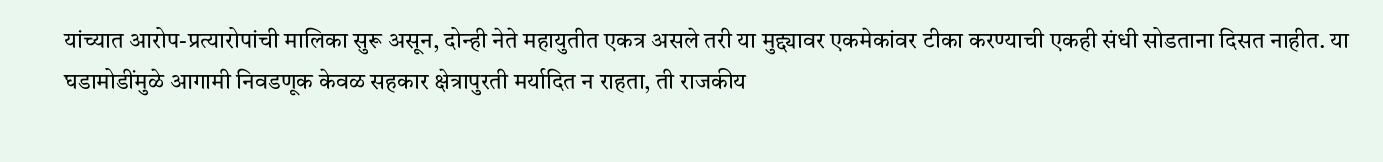यांच्यात आरोप-प्रत्यारोपांची मालिका सुरू असून, दोन्ही नेते महायुतीत एकत्र असले तरी या मुद्द्यावर एकमेकांवर टीका करण्याची एकही संधी सोडताना दिसत नाहीत. या घडामोडींमुळे आगामी निवडणूक केवळ सहकार क्षेत्रापुरती मर्यादित न राहता, ती राजकीय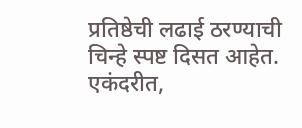प्रतिष्ठेची लढाई ठरण्याची चिन्हे स्पष्ट दिसत आहेत.
एकंदरीत,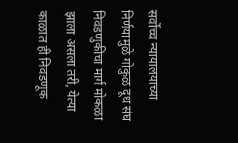सर्वोच्च न्यायालयाच्या निर्णयामुळे गोकुळ दूध संघ निवडणुकीचा मार्ग मोकळा झाला असला तरी, येत्या काळात ही निवडणूक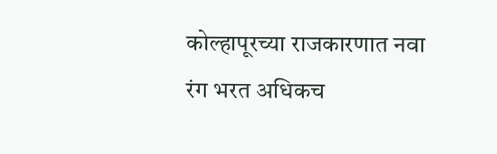कोल्हापूरच्या राजकारणात नवा रंग भरत अधिकच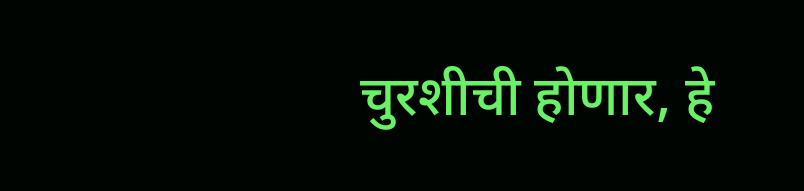चुरशीची होणार, हे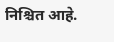निश्चित आहे.